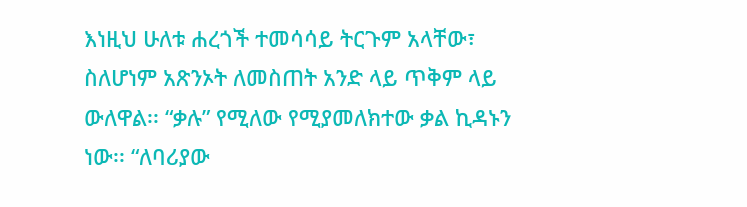እነዚህ ሁለቱ ሐረጎች ተመሳሳይ ትርጉም አላቸው፣ ስለሆነም አጽንኦት ለመስጠት አንድ ላይ ጥቅም ላይ ውለዋል፡፡ “ቃሉ” የሚለው የሚያመለክተው ቃል ኪዳኑን ነው፡፡ “ለባሪያው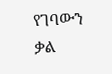የገባውን ቃል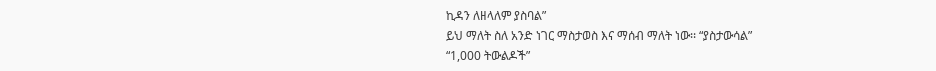ኪዳን ለዘላለም ያስባል”
ይህ ማለት ስለ አንድ ነገር ማስታወስ እና ማሰብ ማለት ነው፡፡ “ያስታውሳል”
“1,000 ትውልዶች”